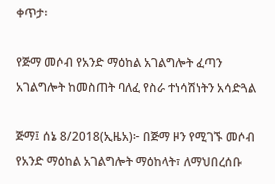ቀጥታ፡

የጅማ መሶብ የአንድ ማዕከል አገልግሎት ፈጣን አገልግሎት ከመስጠት ባለፈ የስራ ተነሳሽነትን አሳድጓል

ጅማ፤ ሰኔ 8/2018(ኢዜአ)፦ በጅማ ዞን የሚገኙ መሶብ የአንድ ማዕከል አገልግሎት ማዕከላት፣ ለማህበረሰቡ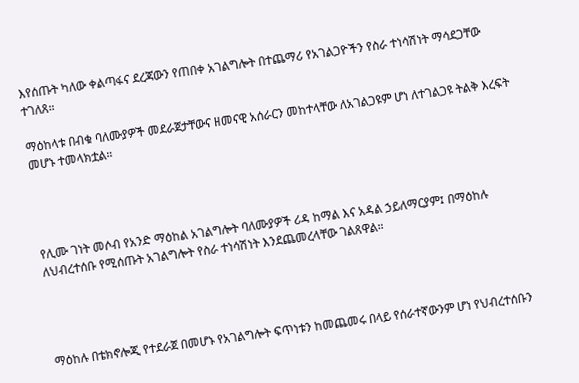እየሰጡት ካለው ቀልጣፋና ደረጃውን የጠበቀ አገልግሎት በተጨማሪ የአገልጋዮችን የስራ ተነሳሽነት ማሳደጋቸው ተገለጸ።

ማዕከላቱ በብቁ ባለሙያዎች መደራጀታቸውና ዘመናዊ አሰራርን መከተላቸው ለአገልጋዩም ሆነ ለተገልጋዩ ትልቅ እረፍት መሆኑ ተመላክቷል።




የሊሙ ገነት መሶብ የአንድ ማዕከል አገልግሎት ባለሙያዎች ሪዳ ከማል እና አዳል ኃይለማርያም፤ በማዕከሉ ለህብረተሰቡ የሚሰጡት አገልግሎት የስራ ተነሳሽነት እንደጨመረላቸው ገልጸዋል።




ማዕከሉ በቴክኖሎጂ የተደራጀ በመሆኑ የአገልግሎት ፍጥነቱን ከመጨመሩ በላይ የሰራተኛውንም ሆነ የህብረተሰቡን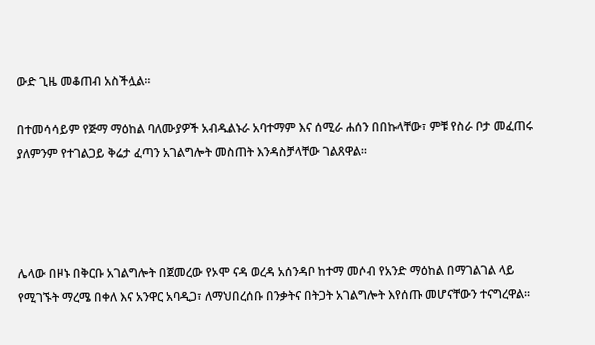ውድ ጊዜ መቆጠብ አስችሏል።

በተመሳሳይም የጅማ ማዕከል ባለሙያዎች አብዱልኑራ አባተማም እና ሰሚራ ሐሰን በበኩላቸው፣ ምቹ የስራ ቦታ መፈጠሩ ያለምንም የተገልጋይ ቅሬታ ፈጣን አገልግሎት መስጠት እንዳስቻላቸው ገልጸዋል።




ሌላው በዞኑ በቅርቡ አገልግሎት በጀመረው የኦሞ ናዳ ወረዳ አሰንዳቦ ከተማ መሶብ የአንድ ማዕከል በማገልገል ላይ የሚገኙት ማረሜ በቀለ እና አንዋር አባዲጋ፣ ለማህበረሰቡ በንቃትና በትጋት አገልግሎት እየሰጡ መሆናቸውን ተናግረዋል።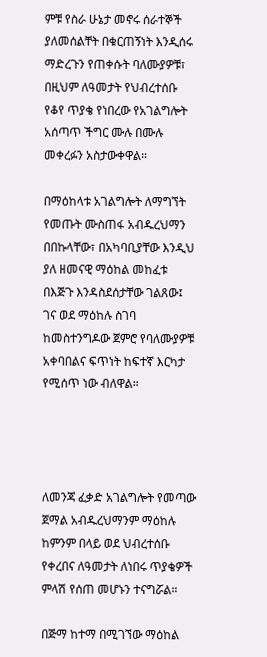ምቹ የስራ ሁኔታ መኖሩ ሰራተኞች ያለመሰልቸት በቁርጠኝነት እንዲሰሩ ማድረጉን የጠቀሱት ባለሙያዎቹ፣ በዚህም ለዓመታት የህብረተሰቡ የቆየ ጥያቄ የነበረው የአገልግሎት አሰጣጥ ችግር ሙሉ በሙሉ መቀረፉን አስታውቀዋል።

በማዕከላቱ አገልግሎት ለማግኘት የመጡት ሙስጠፋ አብዱረህማን በበኩላቸው፣ በአካባቢያቸው እንዲህ ያለ ዘመናዊ ማዕከል መከፈቱ በእጅጉ እንዳስደሰታቸው ገልጸው፤ ገና ወደ ማዕከሉ ስገባ ከመስተንግዶው ጀምሮ የባለሙያዎቹ አቀባበልና ፍጥነት ከፍተኛ እርካታ የሚሰጥ ነው ብለዋል።




ለመንጃ ፈቃድ አገልግሎት የመጣው ጀማል አብዱረህማንም ማዕከሉ ከምንም በላይ ወደ ህብረተሰቡ የቀረበና ለዓመታት ለነበሩ ጥያቄዎች ምላሽ የሰጠ መሆኑን ተናግሯል።

በጅማ ከተማ በሚገኘው ማዕከል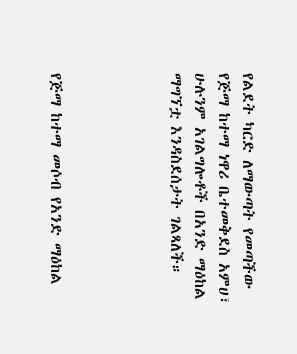የልደት ካርድ ለማውጣት የመጣችው የጅማ ከተማ ነዋሪ ቤተመቅደስ አምሀ፣ ሁሉንም አገልግሎቶች በአንድ ማዕከል ማግኘቷ እንዳስደሰታት ገልጻለች።




የጅማ ከተማ መሶብ የአንድ ማዕከል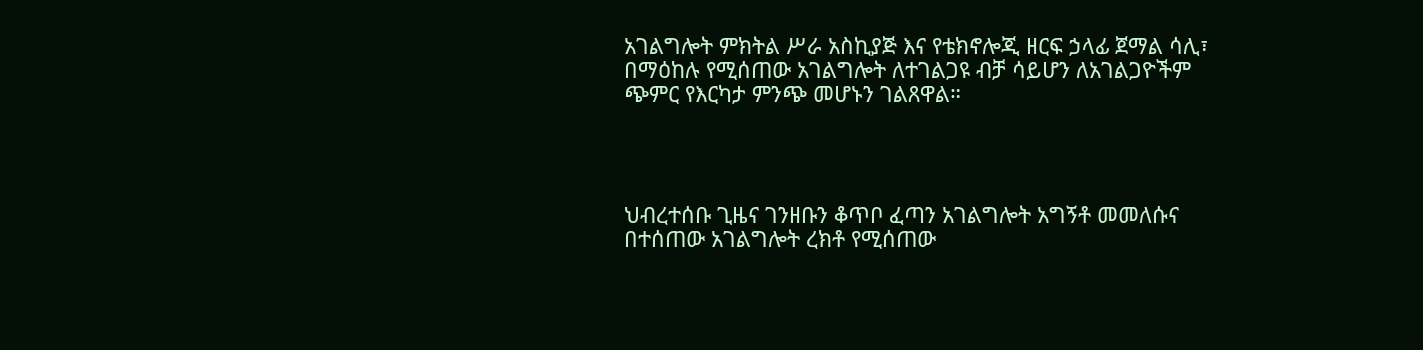አገልግሎት ምክትል ሥራ አስኪያጅ እና የቴክኖሎጂ ዘርፍ ኃላፊ ጀማል ሳሊ፣ በማዕከሉ የሚሰጠው አገልግሎት ለተገልጋዩ ብቻ ሳይሆን ለአገልጋዮችም ጭምር የእርካታ ምንጭ መሆኑን ገልጸዋል።




ህብረተሰቡ ጊዜና ገንዘቡን ቆጥቦ ፈጣን አገልግሎት አግኝቶ መመለሱና በተሰጠው አገልግሎት ረክቶ የሚሰጠው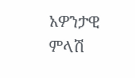አዎንታዊ ምላሽ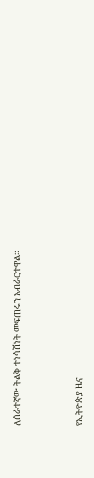ለሰራተኛው ትልቅ ተነሳሽነት መፍጠሩን አብራርተዋል።



የኢትዮጵያ ዜና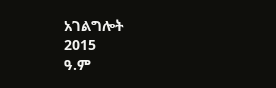አገልግሎት
2015
ዓ.ም